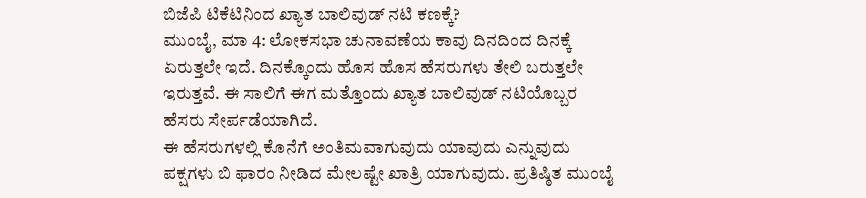ಬಿಜೆಪಿ ಟಿಕೆಟಿನಿಂದ ಖ್ಯಾತ ಬಾಲಿವುಡ್ ನಟಿ ಕಣಕ್ಕೆ?
ಮುಂಬೈ, ಮಾ 4: ಲೋಕಸಭಾ ಚುನಾವಣೆಯ ಕಾವು ದಿನದಿಂದ ದಿನಕ್ಕೆ ಏರುತ್ತಲೇ ಇದೆ. ದಿನಕ್ಕೊಂದು ಹೊಸ ಹೊಸ ಹೆಸರುಗಳು ತೇಲಿ ಬರುತ್ತಲೇ ಇರುತ್ತವೆ. ಈ ಸಾಲಿಗೆ ಈಗ ಮತ್ತೊಂದು ಖ್ಯಾತ ಬಾಲಿವುಡ್ ನಟಿಯೊಬ್ಬರ ಹೆಸರು ಸೇರ್ಪಡೆಯಾಗಿದೆ.
ಈ ಹೆಸರುಗಳಲ್ಲಿ ಕೊನೆಗೆ ಅಂತಿಮವಾಗುವುದು ಯಾವುದು ಎನ್ನುವುದು ಪಕ್ಷಗಳು ಬಿ ಫಾರಂ ನೀಡಿದ ಮೇಲಷ್ಟೇ ಖಾತ್ರಿ ಯಾಗುವುದು. ಪ್ರತಿಷ್ಠಿತ ಮುಂಬೈ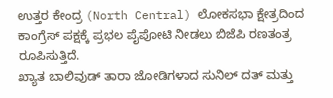ಉತ್ತರ ಕೇಂದ್ರ (North Central) ಲೋಕಸಭಾ ಕ್ಷೇತ್ರದಿಂದ ಕಾಂಗ್ರೆಸ್ ಪಕ್ಷಕ್ಕೆ ಪ್ರಭಲ ಪೈಪೋಟಿ ನೀಡಲು ಬಿಜೆಪಿ ರಣತಂತ್ರ ರೂಪಿಸುತ್ತಿದೆ.
ಖ್ಯಾತ ಬಾಲಿವುಡ್ ತಾರಾ ಜೋಡಿಗಳಾದ ಸುನಿಲ್ ದತ್ ಮತ್ತು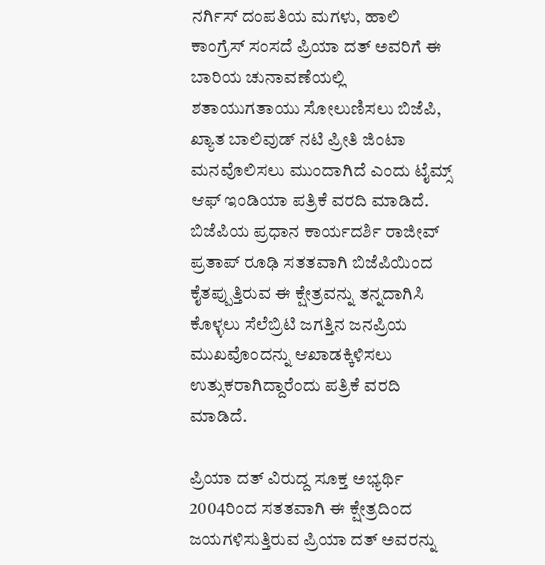ನರ್ಗಿಸ್ ದಂಪತಿಯ ಮಗಳು, ಹಾಲಿ ಕಾಂಗ್ರೆಸ್ ಸಂಸದೆ ಪ್ರಿಯಾ ದತ್ ಅವರಿಗೆ ಈ ಬಾರಿಯ ಚುನಾವಣೆಯಲ್ಲಿ ಶತಾಯುಗತಾಯು ಸೋಲುಣಿಸಲು ಬಿಜೆಪಿ, ಖ್ಯಾತ ಬಾಲಿವುಡ್ ನಟಿ ಪ್ರೀತಿ ಜಿಂಟಾ ಮನವೊಲಿಸಲು ಮುಂದಾಗಿದೆ ಎಂದು ಟೈಮ್ಸ್ ಆಫ್ ಇಂಡಿಯಾ ಪತ್ರಿಕೆ ವರದಿ ಮಾಡಿದೆ.
ಬಿಜೆಪಿಯ ಪ್ರಧಾನ ಕಾರ್ಯದರ್ಶಿ ರಾಜೀವ್ ಪ್ರತಾಪ್ ರೂಢಿ ಸತತವಾಗಿ ಬಿಜೆಪಿಯಿಂದ ಕೈತಪ್ಪುತ್ತಿರುವ ಈ ಕ್ಷೇತ್ರವನ್ನು ತನ್ನದಾಗಿಸಿ ಕೊಳ್ಳಲು ಸೆಲೆಬ್ರಿಟಿ ಜಗತ್ತಿನ ಜನಪ್ರಿಯ ಮುಖವೊಂದನ್ನು ಆಖಾಡಕ್ಕಿಳಿಸಲು ಉತ್ಸುಕರಾಗಿದ್ದಾರೆಂದು ಪತ್ರಿಕೆ ವರದಿ ಮಾಡಿದೆ.

ಪ್ರಿಯಾ ದತ್ ವಿರುದ್ದ ಸೂಕ್ತ ಅಭ್ಯರ್ಥಿ
2004ರಿಂದ ಸತತವಾಗಿ ಈ ಕ್ಷೇತ್ರದಿಂದ ಜಯಗಳಿಸುತ್ತಿರುವ ಪ್ರಿಯಾ ದತ್ ಅವರನ್ನು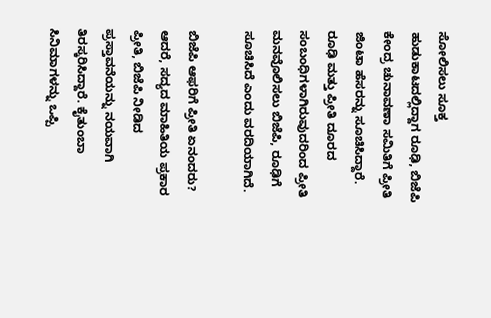ಸೋಲಿಸಲು ಸೂಕ್ತ ಹುಡುಕಾಟದಲ್ಲಿದ್ದಾಗ ರೂಢಿ, ಬಿಜೆಪಿ ಕೇಂದ್ರ ಚುನಾವಣಾ ಸಮಿತಿಗೆ ಪ್ರೀತಿ ಜಿಂಟಾ ಹೆಸರನ್ನು ಸೂಚಿಸಿದ್ದಾರೆ. ರೂಢಿ ಮತ್ತು ಪ್ರೀತಿ ದೂರದ ಸಂಬಂಧಿಗಳಾಗಿರುವುದರಿಂದ ಪ್ರೀತಿ ಮನವೊಲಿಸಲು ಬಿಜೆಪಿ, ರೂಢಿಗೆ ಸೂಚಿಸಿದೆ ಎಂದು ವರದಿಯಾಗಿದೆ.

ಬಿಜೆಪಿ ಆಫರಿಗೆ ಪ್ರೀತಿ ಏನಂದರು?
ಆದರೆ, ಸದ್ಯದ ಮಾಹಿತಿಯ ಪ್ರಕಾರ ಪ್ರೀತಿ, ಬಿಜೆಪಿ ನೀಡಿದ ಪ್ರಸ್ತಾವನೆಯನ್ನು ನಯವಾಗಿ ತಿರಸ್ಕರಿಸಿದ್ದಾರೆ. ಕೈತುಂಬಾ ಸಿನಿಮಾಗಳನ್ನು ಒಪ್ಪಿ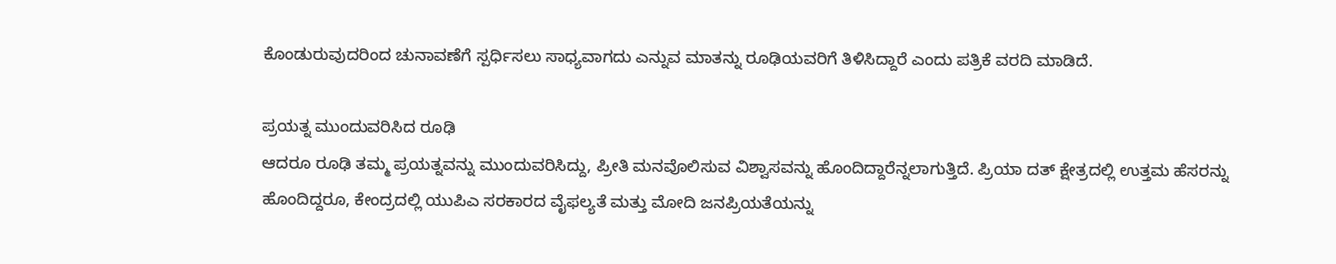ಕೊಂಡುರುವುದರಿಂದ ಚುನಾವಣೆಗೆ ಸ್ಪರ್ಧಿಸಲು ಸಾಧ್ಯವಾಗದು ಎನ್ನುವ ಮಾತನ್ನು ರೂಢಿಯವರಿಗೆ ತಿಳಿಸಿದ್ದಾರೆ ಎಂದು ಪತ್ರಿಕೆ ವರದಿ ಮಾಡಿದೆ.

ಪ್ರಯತ್ನ ಮುಂದುವರಿಸಿದ ರೂಢಿ
ಆದರೂ ರೂಢಿ ತಮ್ಮ ಪ್ರಯತ್ನವನ್ನು ಮುಂದುವರಿಸಿದ್ದು, ಪ್ರೀತಿ ಮನವೊಲಿಸುವ ವಿಶ್ವಾಸವನ್ನು ಹೊಂದಿದ್ದಾರೆನ್ನಲಾಗುತ್ತಿದೆ. ಪ್ರಿಯಾ ದತ್ ಕ್ಷೇತ್ರದಲ್ಲಿ ಉತ್ತಮ ಹೆಸರನ್ನು ಹೊಂದಿದ್ದರೂ, ಕೇಂದ್ರದಲ್ಲಿ ಯುಪಿಎ ಸರಕಾರದ ವೈಫಲ್ಯತೆ ಮತ್ತು ಮೋದಿ ಜನಪ್ರಿಯತೆಯನ್ನು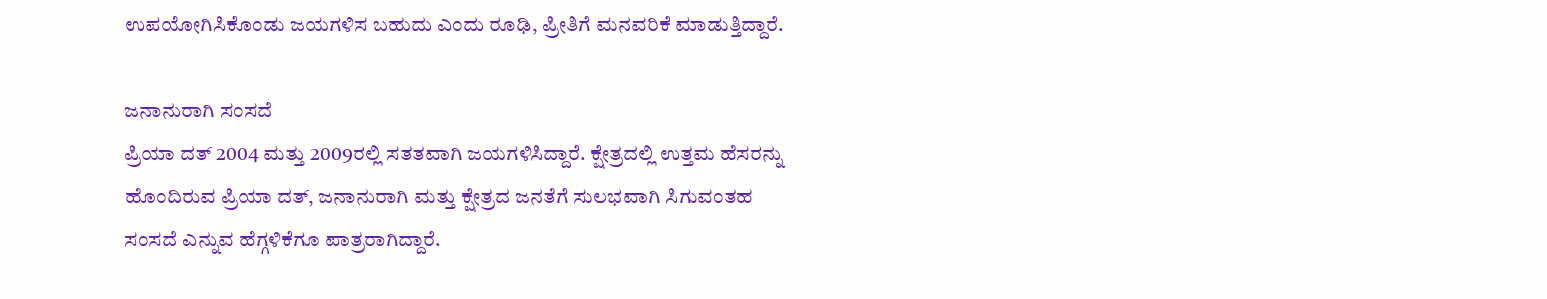ಉಪಯೋಗಿಸಿಕೊಂಡು ಜಯಗಳಿಸ ಬಹುದು ಎಂದು ರೂಢಿ, ಪ್ರೀತಿಗೆ ಮನವರಿಕೆ ಮಾಡುತ್ತಿದ್ದಾರೆ.

ಜನಾನುರಾಗಿ ಸಂಸದೆ
ಪ್ರಿಯಾ ದತ್ 2004 ಮತ್ತು 2009ರಲ್ಲಿ ಸತತವಾಗಿ ಜಯಗಳಿಸಿದ್ದಾರೆ. ಕ್ಷೇತ್ರದಲ್ಲಿ ಉತ್ತಮ ಹೆಸರನ್ನು ಹೊಂದಿರುವ ಪ್ರಿಯಾ ದತ್, ಜನಾನುರಾಗಿ ಮತ್ತು ಕ್ಷೇತ್ರದ ಜನತೆಗೆ ಸುಲಭವಾಗಿ ಸಿಗುವಂತಹ ಸಂಸದೆ ಎನ್ನುವ ಹೆಗ್ಗಳಿಕೆಗೂ ಪಾತ್ರರಾಗಿದ್ದಾರೆ.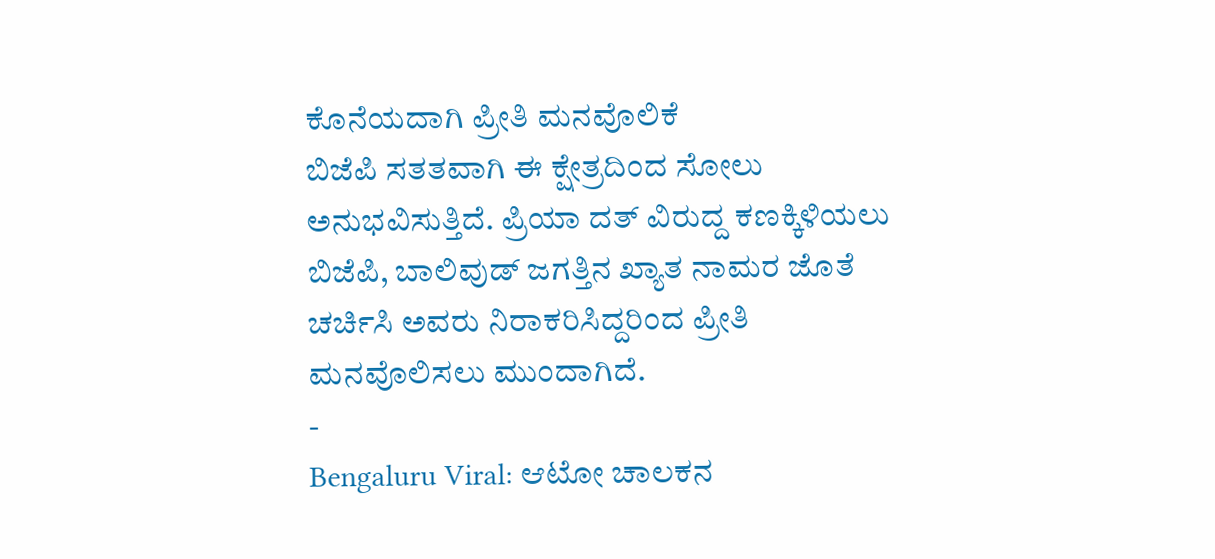ಕೊನೆಯದಾಗಿ ಪ್ರೀತಿ ಮನವೊಲಿಕೆ
ಬಿಜೆಪಿ ಸತತವಾಗಿ ಈ ಕ್ಷೇತ್ರದಿಂದ ಸೋಲು ಅನುಭವಿಸುತ್ತಿದೆ. ಪ್ರಿಯಾ ದತ್ ವಿರುದ್ದ ಕಣಕ್ಕಿಳಿಯಲು ಬಿಜೆಪಿ, ಬಾಲಿವುಡ್ ಜಗತ್ತಿನ ಖ್ಯಾತ ನಾಮರ ಜೊತೆ ಚರ್ಚಿಸಿ ಅವರು ನಿರಾಕರಿಸಿದ್ದರಿಂದ ಪ್ರೀತಿ ಮನವೊಲಿಸಲು ಮುಂದಾಗಿದೆ.
-
Bengaluru Viral: ಆಟೋ ಚಾಲಕನ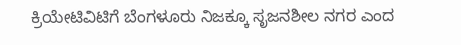ಕ್ರಿಯೇಟಿವಿಟಿಗೆ ಬೆಂಗಳೂರು ನಿಜಕ್ಕೂ ಸೃಜನಶೀಲ ನಗರ ಎಂದ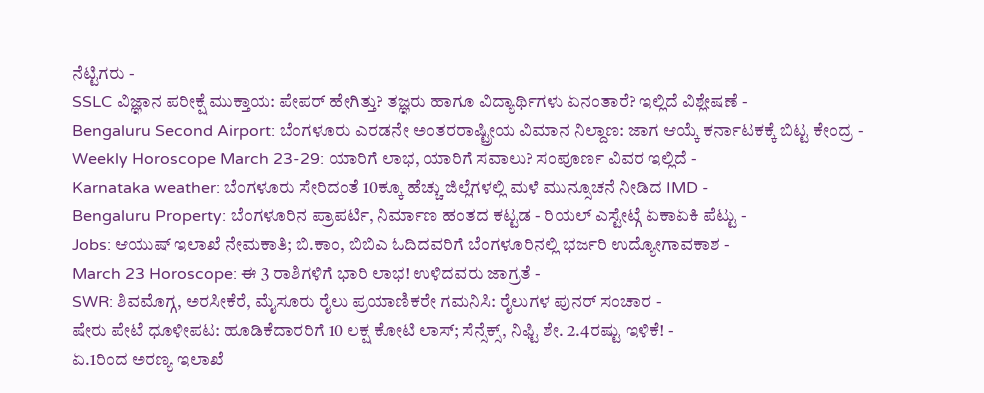ನೆಟ್ಟಿಗರು -
SSLC ವಿಜ್ಞಾನ ಪರೀಕ್ಷೆ ಮುಕ್ತಾಯ: ಪೇಪರ್ ಹೇಗಿತ್ತು? ತಜ್ಞರು ಹಾಗೂ ವಿದ್ಯಾರ್ಥಿಗಳು ಏನಂತಾರೆ? ಇಲ್ಲಿದೆ ವಿಶ್ಲೇಷಣೆ -
Bengaluru Second Airport: ಬೆಂಗಳೂರು ಎರಡನೇ ಅಂತರರಾಷ್ಟ್ರೀಯ ವಿಮಾನ ನಿಲ್ದಾಣ: ಜಾಗ ಆಯ್ಕೆ ಕರ್ನಾಟಕಕ್ಕೆ ಬಿಟ್ಟ ಕೇಂದ್ರ -
Weekly Horoscope March 23-29: ಯಾರಿಗೆ ಲಾಭ, ಯಾರಿಗೆ ಸವಾಲು? ಸಂಪೂರ್ಣ ವಿವರ ಇಲ್ಲಿದೆ -
Karnataka weather: ಬೆಂಗಳೂರು ಸೇರಿದಂತೆ 10ಕ್ಕೂ ಹೆಚ್ಚು ಜಿಲ್ಲೆಗಳಲ್ಲಿ ಮಳೆ ಮುನ್ಸೂಚನೆ ನೀಡಿದ IMD -
Bengaluru Property: ಬೆಂಗಳೂರಿನ ಪ್ರಾಪರ್ಟಿ, ನಿರ್ಮಾಣ ಹಂತದ ಕಟ್ಟಡ - ರಿಯಲ್ ಎಸ್ಟೇಟ್ಗೆ ಏಕಾಏಕಿ ಪೆಟ್ಟು -
Jobs: ಆಯುಷ್ ಇಲಾಖೆ ನೇಮಕಾತಿ; ಬಿ.ಕಾಂ, ಬಿಬಿಎ ಓದಿದವರಿಗೆ ಬೆಂಗಳೂರಿನಲ್ಲಿ ಭರ್ಜರಿ ಉದ್ಯೋಗಾವಕಾಶ -
March 23 Horoscope: ಈ 3 ರಾಶಿಗಳಿಗೆ ಭಾರಿ ಲಾಭ! ಉಳಿದವರು ಜಾಗ್ರತೆ -
SWR: ಶಿವಮೊಗ್ಗ, ಅರಸೀಕೆರೆ, ಮೈಸೂರು ರೈಲು ಪ್ರಯಾಣಿಕರೇ ಗಮನಿಸಿ: ರೈಲುಗಳ ಪುನರ್ ಸಂಚಾರ -
ಷೇರು ಪೇಟೆ ಧೂಳೀಪಟ: ಹೂಡಿಕೆದಾರರಿಗೆ 10 ಲಕ್ಷ ಕೋಟಿ ಲಾಸ್; ಸೆನ್ಸೆಕ್ಸ್, ನಿಫ್ಟಿ ಶೇ. 2.4ರಷ್ಟು ಇಳಿಕೆ! -
ಏ.1ರಿಂದ ಅರಣ್ಯ ಇಲಾಖೆ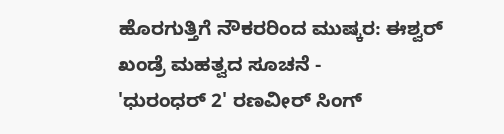ಹೊರಗುತ್ತಿಗೆ ನೌಕರರಿಂದ ಮುಷ್ಕರ: ಈಶ್ವರ್ ಖಂಡ್ರೆ ಮಹತ್ವದ ಸೂಚನೆ -
'ಧುರಂಧರ್ 2' ರಣವೀರ್ ಸಿಂಗ್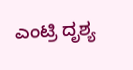ಎಂಟ್ರಿ ದೃಶ್ಯ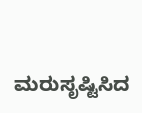ಮರುಸೃಷ್ಟಿಸಿದ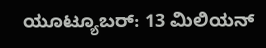ಯೂಟ್ಯೂಬರ್: 13 ಮಿಲಿಯನ್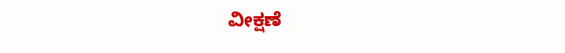ವೀಕ್ಷಣೆ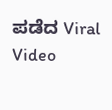ಪಡೆದ Viral Video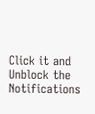Click it and Unblock the Notifications